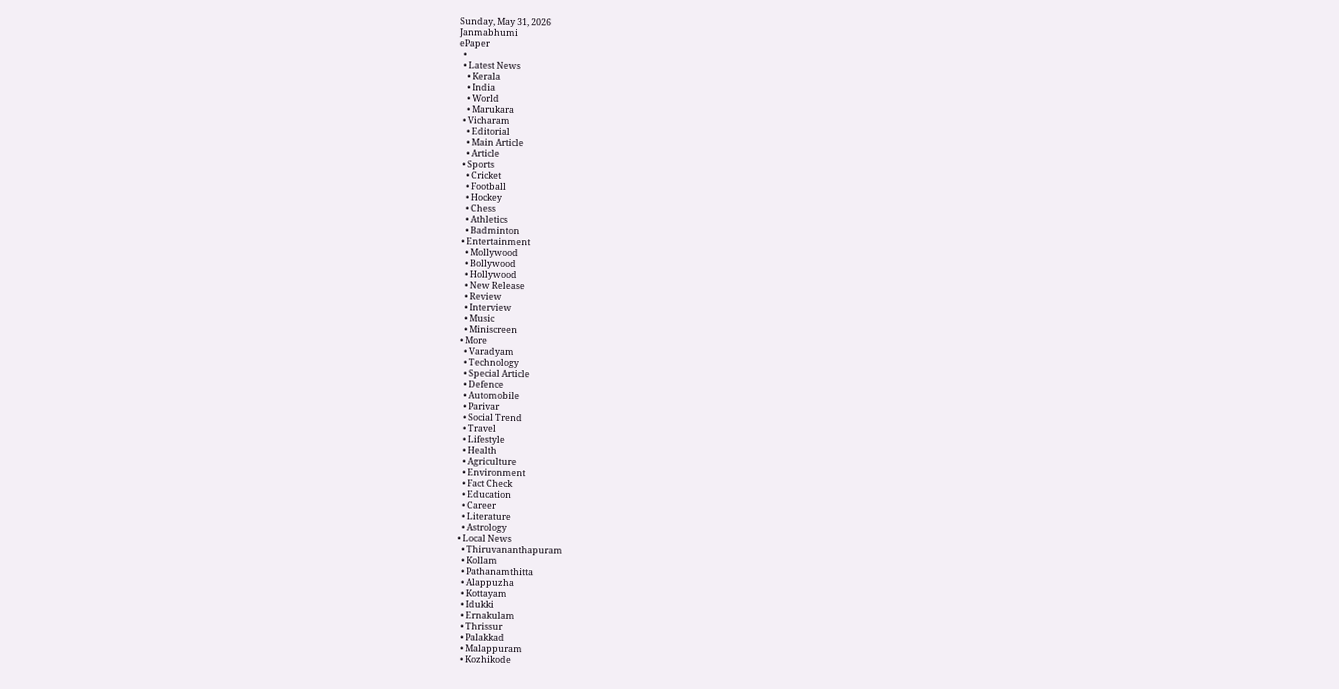Sunday, May 31, 2026
Janmabhumi
ePaper
  •
  • Latest News
    • Kerala
    • India
    • World
    • Marukara
  • Vicharam
    • Editorial
    • Main Article
    • Article
  • Sports
    • Cricket
    • Football
    • Hockey
    • Chess
    • Athletics
    • Badminton
  • Entertainment
    • Mollywood
    • Bollywood
    • Hollywood
    • New Release
    • Review
    • Interview
    • Music
    • Miniscreen
  • More
    • Varadyam
    • Technology
    • Special Article
    • Defence
    • Automobile
    • Parivar
    • Social Trend
    • Travel
    • Lifestyle
    • Health
    • Agriculture
    • Environment
    • Fact Check
    • Education
    • Career
    • Literature
    • Astrology
  • Local News
    • Thiruvananthapuram
    • Kollam
    • Pathanamthitta
    • Alappuzha
    • Kottayam
    • Idukki
    • Ernakulam
    • Thrissur
    • Palakkad
    • Malappuram
    • Kozhikode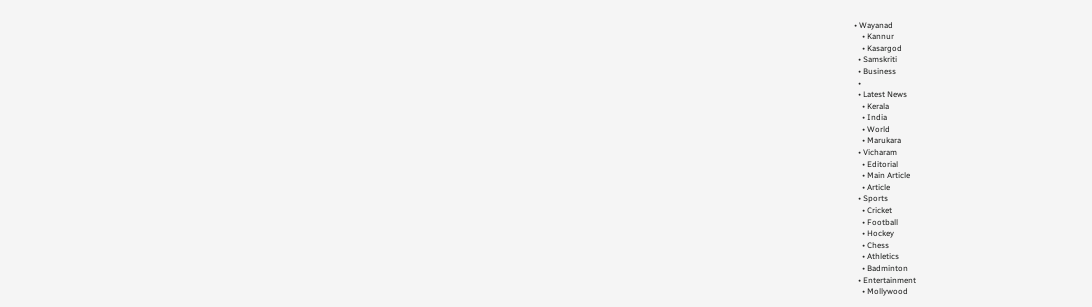• Wayanad
    • Kannur
    • Kasargod
  • Samskriti
  • Business
  •
  • Latest News
    • Kerala
    • India
    • World
    • Marukara
  • Vicharam
    • Editorial
    • Main Article
    • Article
  • Sports
    • Cricket
    • Football
    • Hockey
    • Chess
    • Athletics
    • Badminton
  • Entertainment
    • Mollywood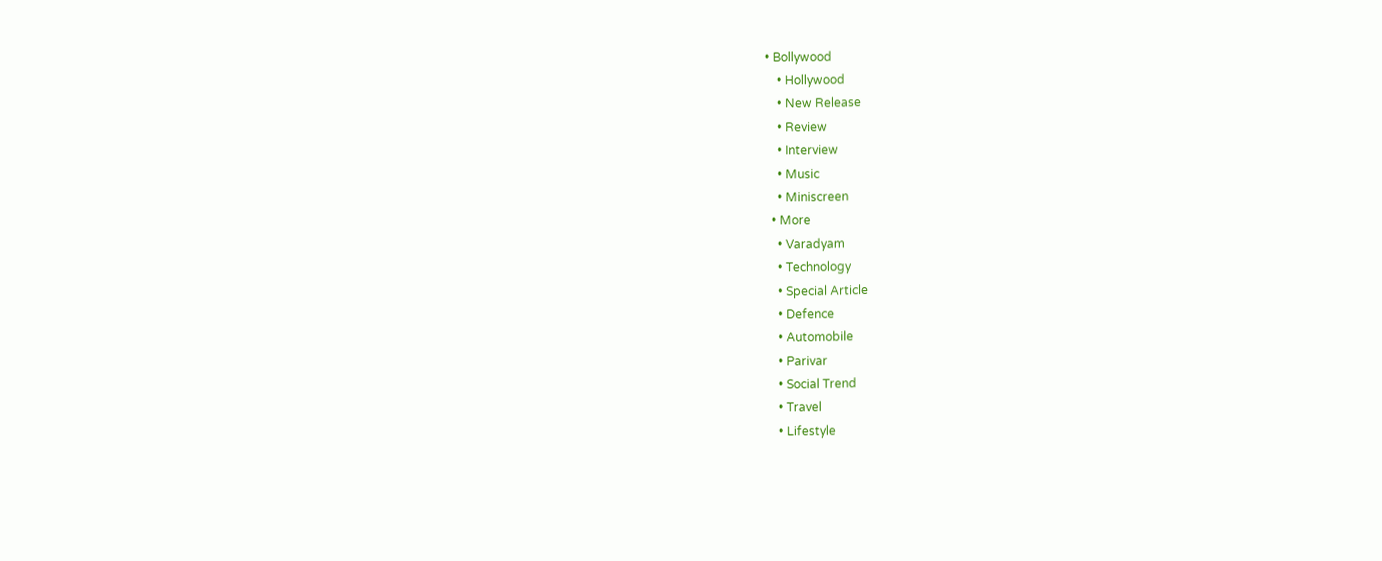• Bollywood
    • Hollywood
    • New Release
    • Review
    • Interview
    • Music
    • Miniscreen
  • More
    • Varadyam
    • Technology
    • Special Article
    • Defence
    • Automobile
    • Parivar
    • Social Trend
    • Travel
    • Lifestyle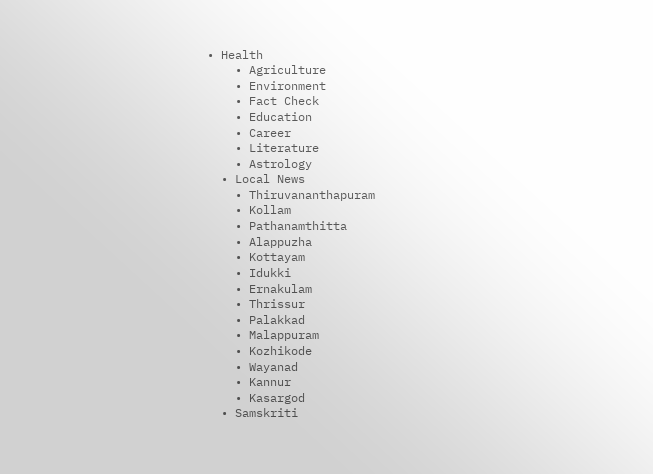• Health
    • Agriculture
    • Environment
    • Fact Check
    • Education
    • Career
    • Literature
    • Astrology
  • Local News
    • Thiruvananthapuram
    • Kollam
    • Pathanamthitta
    • Alappuzha
    • Kottayam
    • Idukki
    • Ernakulam
    • Thrissur
    • Palakkad
    • Malappuram
    • Kozhikode
    • Wayanad
    • Kannur
    • Kasargod
  • Samskriti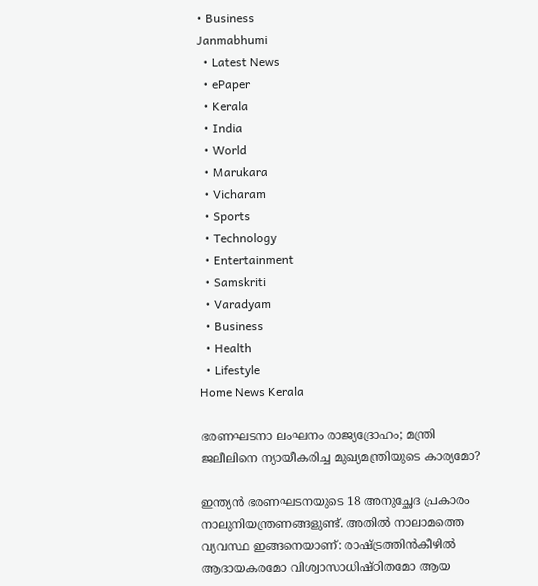• Business
Janmabhumi
  • Latest News
  • ePaper
  • Kerala
  • India
  • World
  • Marukara
  • Vicharam
  • Sports
  • Technology
  • Entertainment
  • Samskriti
  • Varadyam
  • Business
  • Health
  • Lifestyle
Home News Kerala

ഭരണഘടനാ ലംഘനം രാജ്യദ്രോഹം; മന്ത്രി ജലീലിനെ ന്യായീകരിച്ച മുഖ്യമന്ത്രിയുടെ കാര്യമോ?

ഇന്ത്യന്‍ ഭരണഘടനയുടെ 18 അനുച്ഛേദ പ്രകാരം നാലുനിയന്ത്രണങ്ങളുണ്ട്. അതില്‍ നാലാമത്തെ വ്യവസ്ഥ ഇങ്ങനെയാണ്: രാഷ്‌ട്രത്തിന്‍കീഴില്‍ ആദായകരമോ വിശ്വാസാധിഷ്ഠിതമോ ആയ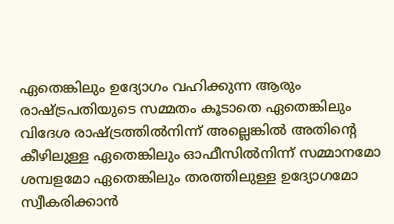ഏതെങ്കിലും ഉദ്യോഗം വഹിക്കുന്ന ആരും രാഷ്‌ട്രപതിയുടെ സമ്മതം കൂടാതെ ഏതെങ്കിലും വിദേശ രാഷ്‌ട്രത്തില്‍നിന്ന് അല്ലെങ്കില്‍ അതിന്റെ കീഴിലുള്ള ഏതെങ്കിലും ഓഫീസില്‍നിന്ന് സമ്മാനമോ ശമ്പളമോ ഏതെങ്കിലും തരത്തിലുള്ള ഉദ്യോഗമോ സ്വീകരിക്കാന്‍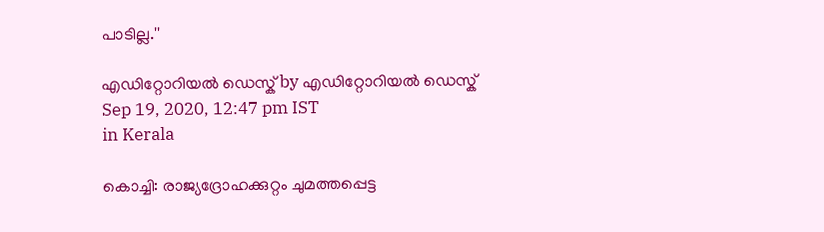പാടില്ല.''

എഡിറ്റോറിയൽ ഡെസ്ക് by എഡിറ്റോറിയൽ ഡെസ്ക്
Sep 19, 2020, 12:47 pm IST
in Kerala

കൊച്ചി: രാജ്യദ്രോഹക്കുറ്റം ചുമത്തപ്പെട്ട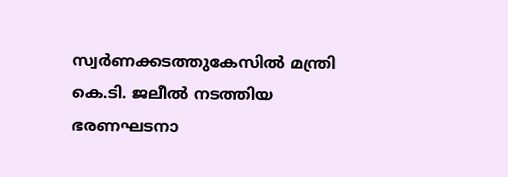സ്വര്‍ണക്കടത്തുകേസില്‍ മന്ത്രി കെ.ടി. ജലീല്‍ നടത്തിയ ഭരണഘടനാ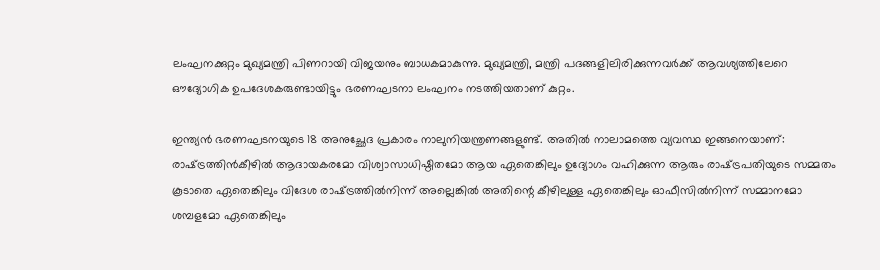ലംഘനക്കുറ്റം മുഖ്യമന്ത്രി പിണറായി വിജയനും ബാധകമാകുന്നു. മുഖ്യമന്ത്രി, മന്ത്രി പദങ്ങളിലിരിക്കുന്നവര്‍ക്ക് ആവശ്യത്തിലേറെ ഔദ്യോഗിക ഉപദേശകരുണ്ടായിട്ടും ഭരണഘടനാ ലംഘനം നടത്തിയതാണ് കുറ്റം.

ഇന്ത്യന്‍ ഭരണഘടനയുടെ 18 അനുച്ഛേദ പ്രകാരം നാലുനിയന്ത്രണങ്ങളുണ്ട്. അതില്‍ നാലാമത്തെ വ്യവസ്ഥ ഇങ്ങനെയാണ്: രാഷ്‌ട്രത്തിന്‍കീഴില്‍ ആദായകരമോ വിശ്വാസാധിഷ്ഠിതമോ ആയ ഏതെങ്കിലും ഉദ്യോഗം വഹിക്കുന്ന ആരും രാഷ്‌ട്രപതിയുടെ സമ്മതം കൂടാതെ ഏതെങ്കിലും വിദേശ രാഷ്‌ട്രത്തില്‍നിന്ന് അല്ലെങ്കില്‍ അതിന്റെ കീഴിലുള്ള ഏതെങ്കിലും ഓഫീസില്‍നിന്ന് സമ്മാനമോ ശമ്പളമോ ഏതെങ്കിലും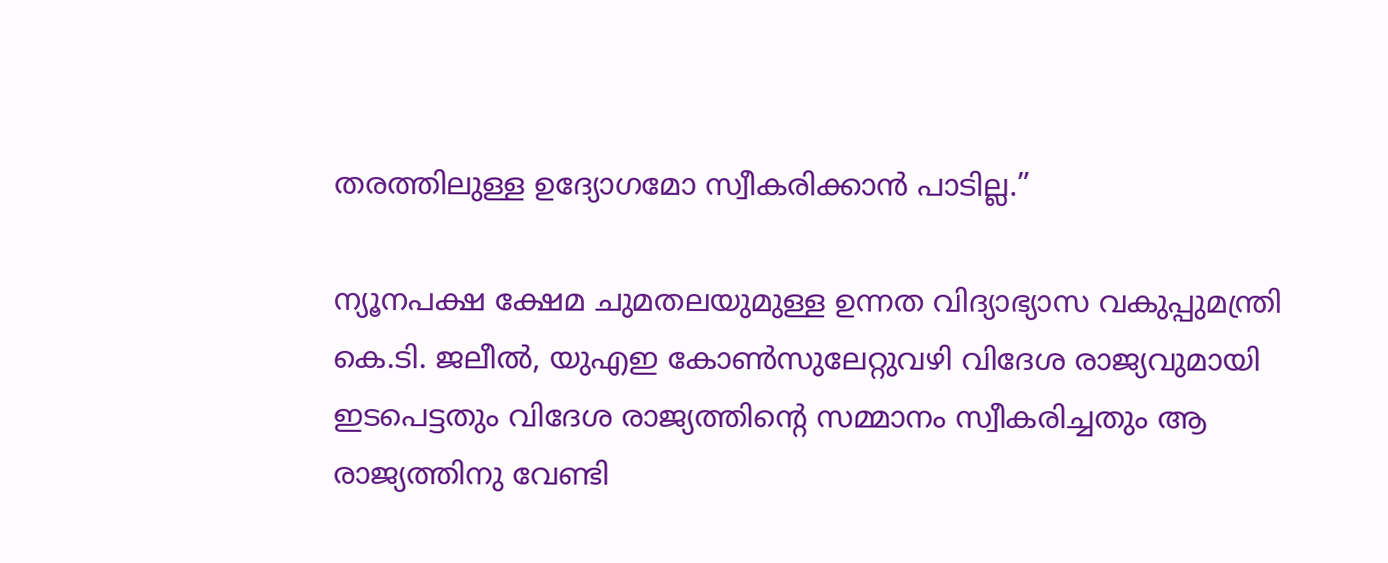തരത്തിലുള്ള ഉദ്യോഗമോ സ്വീകരിക്കാന്‍ പാടില്ല.”

ന്യൂനപക്ഷ ക്ഷേമ ചുമതലയുമുള്ള ഉന്നത വിദ്യാഭ്യാസ വകുപ്പുമന്ത്രി കെ.ടി. ജലീല്‍, യുഎഇ കോണ്‍സുലേറ്റുവഴി വിദേശ രാജ്യവുമായി ഇടപെട്ടതും വിദേശ രാജ്യത്തിന്റെ സമ്മാനം സ്വീകരിച്ചതും ആ രാജ്യത്തിനു വേണ്ടി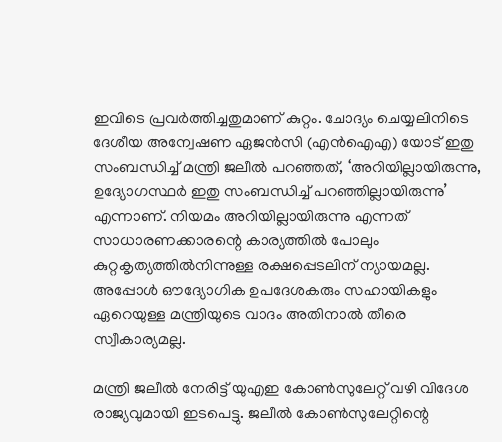ഇവിടെ പ്രവര്‍ത്തിച്ചതുമാണ് കുറ്റം. ചോദ്യം ചെയ്യലിനിടെ ദേശീയ അന്വേഷണ ഏജന്‍സി (എന്‍ഐഎ) യോട് ഇതു സംബന്ധിച്ച് മന്ത്രി ജലീല്‍ പറഞ്ഞത്, ‘അറിയില്ലായിരുന്നു, ഉദ്യോഗസ്ഥര്‍ ഇതു സംബന്ധിച്ച് പറഞ്ഞില്ലായിരുന്നു’ എന്നാണ്. നിയമം അറിയില്ലായിരുന്നു എന്നത് സാധാരണക്കാരന്റെ കാര്യത്തില്‍ പോലും കുറ്റകൃത്യത്തില്‍നിന്നുള്ള രക്ഷപ്പെടലിന് ന്യായമല്ല. അപ്പോള്‍ ഔദ്യോഗിക ഉപദേശകരും സഹായികളും ഏറെയുള്ള മന്ത്രിയുടെ വാദം അതിനാല്‍ തീരെ സ്വീകാര്യമല്ല.

മന്ത്രി ജലീല്‍ നേരിട്ട് യുഎഇ കോണ്‍സുലേറ്റ് വഴി വിദേശ രാജ്യവുമായി ഇടപെട്ടു. ജലീല്‍ കോണ്‍സുലേറ്റിന്റെ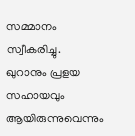സമ്മാനം സ്വീകരിച്ചു. ഖുറാനും പ്രളയ സഹായവും ആയിരുന്നുവെന്നും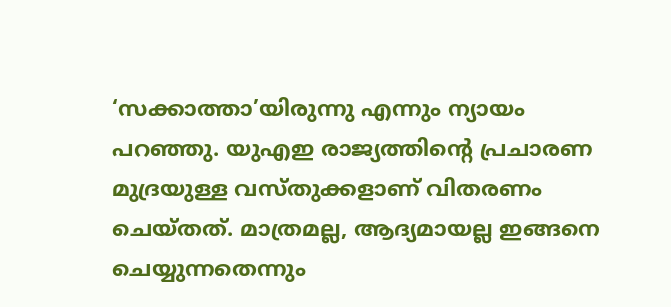‘സക്കാത്താ’യിരുന്നു എന്നും ന്യായം പറഞ്ഞു. യുഎഇ രാജ്യത്തിന്റെ പ്രചാരണ മുദ്രയുള്ള വസ്തുക്കളാണ് വിതരണം ചെയ്തത്. മാത്രമല്ല, ആദ്യമായല്ല ഇങ്ങനെ ചെയ്യുന്നതെന്നും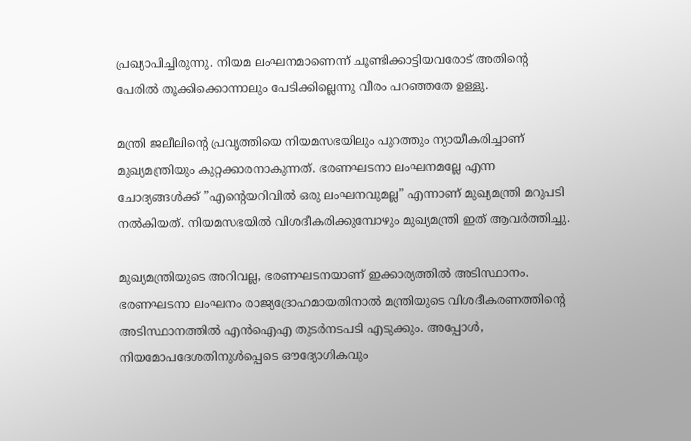പ്രഖ്യാപിച്ചിരുന്നു. നിയമ ലംഘനമാണെന്ന് ചൂണ്ടിക്കാട്ടിയവരോട് അതിന്റെ പേരില്‍ തൂക്കിക്കൊന്നാലും പേടിക്കില്ലെന്നു വീരം പറഞ്ഞതേ ഉള്ളു.

മന്ത്രി ജലീലിന്റെ പ്രവൃത്തിയെ നിയമസഭയിലും പുറത്തും ന്യായീകരിച്ചാണ് മുഖ്യമന്ത്രിയും കുറ്റക്കാരനാകുന്നത്. ഭരണഘടനാ ലംഘനമല്ലേ എന്ന ചോദ്യങ്ങള്‍ക്ക് ”എന്റെയറിവില്‍ ഒരു ലംഘനവുമല്ല” എന്നാണ് മുഖ്യമന്ത്രി മറുപടി നല്‍കിയത്. നിയമസഭയില്‍ വിശദീകരിക്കുമ്പോഴും മുഖ്യമന്ത്രി ഇത് ആവര്‍ത്തിച്ചു.

മുഖ്യമന്ത്രിയുടെ അറിവല്ല, ഭരണഘടനയാണ് ഇക്കാര്യത്തില്‍ അടിസ്ഥാനം. ഭരണഘടനാ ലംഘനം രാജ്യദ്രോഹമായതിനാല്‍ മന്ത്രിയുടെ വിശദീകരണത്തിന്റെ അടിസ്ഥാനത്തില്‍ എന്‍ഐഎ തുടര്‍നടപടി എടുക്കും. അപ്പോള്‍, നിയമോപദേശതിനുള്‍പ്പെടെ ഔദ്യോഗികവും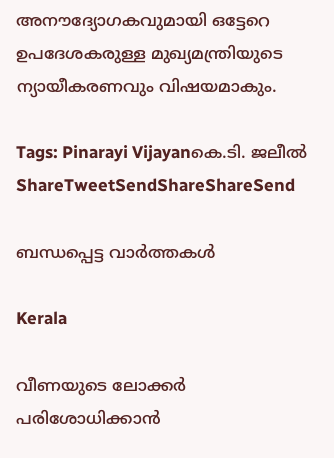അനൗദ്യോഗകവുമായി ഒട്ടേറെ ഉപദേശകരുള്ള മുഖ്യമന്ത്രിയുടെ ന്യായീകരണവും വിഷയമാകും.

Tags: Pinarayi Vijayanകെ.ടി. ജലീല്‍
ShareTweetSendShareShareSend

ബന്ധപ്പെട്ട വാര്‍ത്തകള്‍

Kerala

വീണയുടെ ലോക്കര്‍ പരിശോധിക്കാന്‍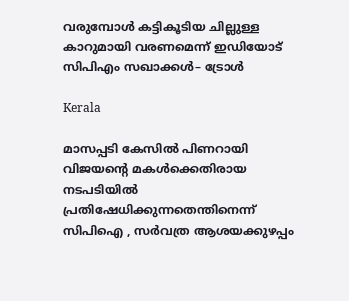വരുമ്പോള്‍ കട്ടികൂടിയ ചില്ലുള്ള കാറുമായി വരണമെന്ന് ഇഡിയോട് സിപിഎം സഖാക്കള്‍– ട്രോള്‍

Kerala

മാസപ്പടി കേസിൽ പിണറായി വിജയന്റെ മകൾക്കെതിരായ നടപടിയിൽ പ്രതിഷേധിക്കുന്നതെന്തിനെന്ന് സിപിഐ , സർവത്ര ആശയക്കുഴപ്പം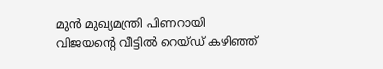മുന്‍ മുഖ്യമന്ത്രി പിണറായി വിജയന്റെ വീട്ടില്‍ റെയ്ഡ് കഴിഞ്ഞ്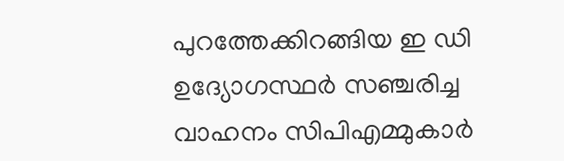പുറത്തേക്കിറങ്ങിയ ഇ ഡി ഉദ്യോഗസ്ഥര്‍ സഞ്ചരിച്ച വാഹനം സിപിഎമ്മുകാര്‍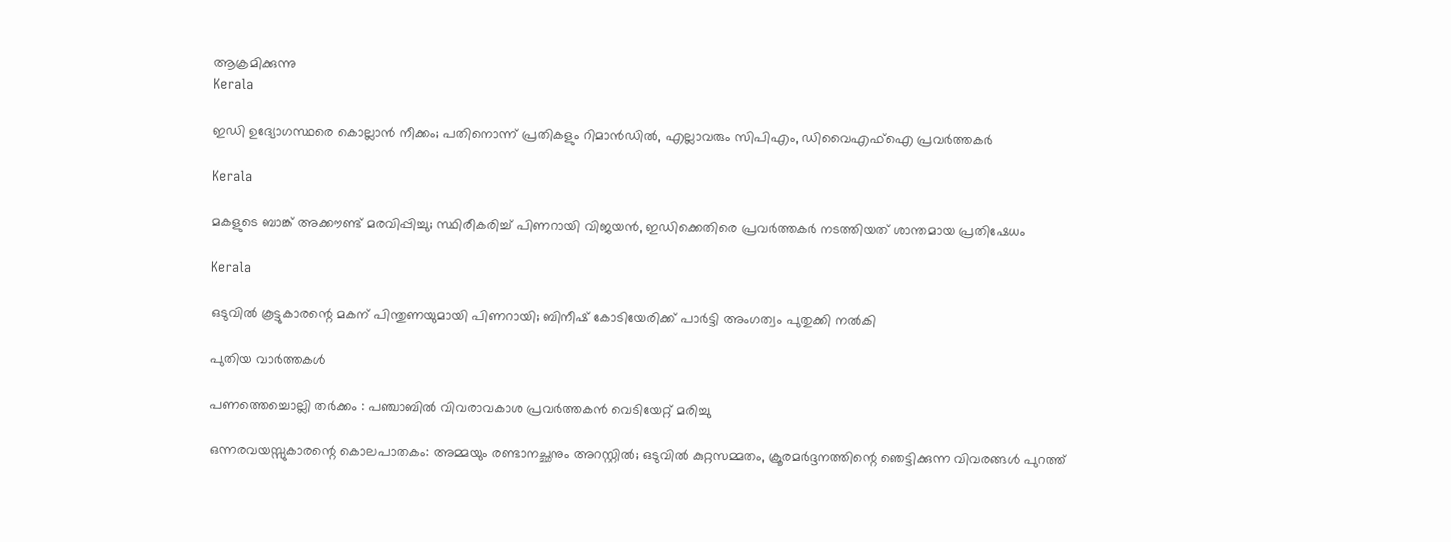ആക്രമിക്കുന്നു
Kerala

ഇഡി ഉദ്യോഗസ്ഥരെ കൊല്ലാൻ നീക്കം; പതിനൊന്ന് പ്രതികളും റിമാൻഡിൽ, എല്ലാവരും സിപിഎം, ഡിവൈഎഫ്ഐ പ്രവർത്തകർ

Kerala

മകളുടെ ബാങ്ക് അക്കൗണ്ട് മരവിപ്പിച്ചു; സ്ഥിരീകരിച്ച് പിണറായി വിജയൻ, ഇഡിക്കെതിരെ പ്രവർത്തകർ നടത്തിയത് ശാന്തമായ പ്രതിഷേധം

Kerala

ഒടുവില്‍ കൂട്ടുകാരന്റെ മകന് പിന്തുണയുമായി പിണറായി; ബിനീഷ് കോടിയേരിക്ക് പാർട്ടി അംഗത്വം പുതുക്കി നൽകി

പുതിയ വാര്‍ത്തകള്‍

പണത്തെച്ചൊല്ലി തർക്കം : പഞ്ചാബിൽ വിവരാവകാശ പ്രവർത്തകൻ വെടിയേറ്റ് മരിച്ചു

ഒന്നരവയസ്സുകാരന്റെ കൊലപാതകം: അമ്മയും രണ്ടാനച്ഛനും അറസ്റ്റിൽ; ഒടുവിൽ കുറ്റസമ്മതം, ക്രൂരമർദ്ദനത്തിന്റെ ഞെട്ടിക്കുന്ന വിവരങ്ങൾ പുറത്ത്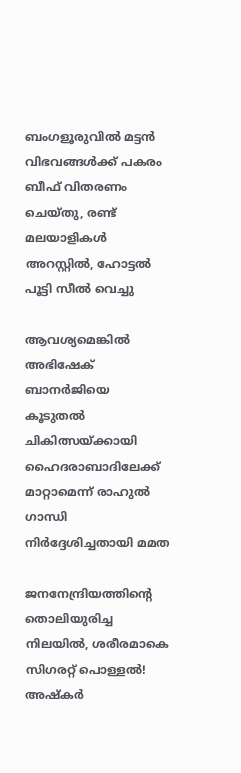ബംഗളൂരുവിൽ മട്ടൻ വിഭവങ്ങൾക്ക് പകരം ബീഫ് വിതരണം ചെയ്തു, രണ്ട് മലയാളികൾ അറസ്റ്റിൽ, ഹോട്ടൽ പൂട്ടി സീൽ വെച്ചു

ആവശ്യമെങ്കിൽ അഭിഷേക് ബാനർജിയെ കൂടുതൽ ചികിത്സയ്‌ക്കായി ഹൈദരാബാദിലേക്ക് മാറ്റാമെന്ന് രാഹുൽ ഗാന്ധി നിർദ്ദേശിച്ചതായി മമത

ജനനേന്ദ്രിയത്തിന്റെ തൊലിയുരിച്ച നിലയിൽ, ശരീരമാകെ സിഗരറ്റ് പൊള്ളൽ! അഷ്‌കർ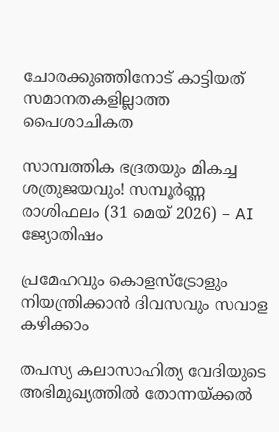ചോരക്കുഞ്ഞിനോട് കാട്ടിയത് സമാനതകളില്ലാത്ത പൈശാചികത

സാമ്പത്തിക ഭദ്രതയും മികച്ച ശത്രുജയവും! സമ്പൂർണ്ണ രാശിഫലം (31 മെയ് 2026) – AI ജ്യോതിഷം

പ്രമേഹവും കൊളസ്ട്രോളും നിയന്ത്രിക്കാൻ ദിവസവും സവാള കഴിക്കാം

തപസ്യ കലാസാഹിത്യ വേദിയുടെ അഭിമുഖ്യത്തില്‍ തോന്നയ്ക്കല്‍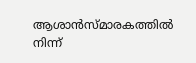ആശാന്‍സ്മാരകത്തില്‍ നിന്ന്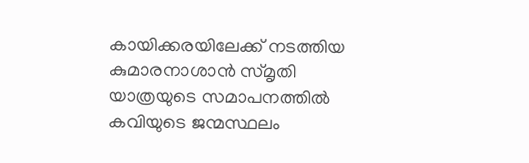കായിക്കരയിലേക്ക് നടത്തിയ കുമാരനാശാന്‍ സ്മൃതി യാത്രയുടെ സമാപനത്തില്‍ കവിയുടെ ജന്മസ്ഥലം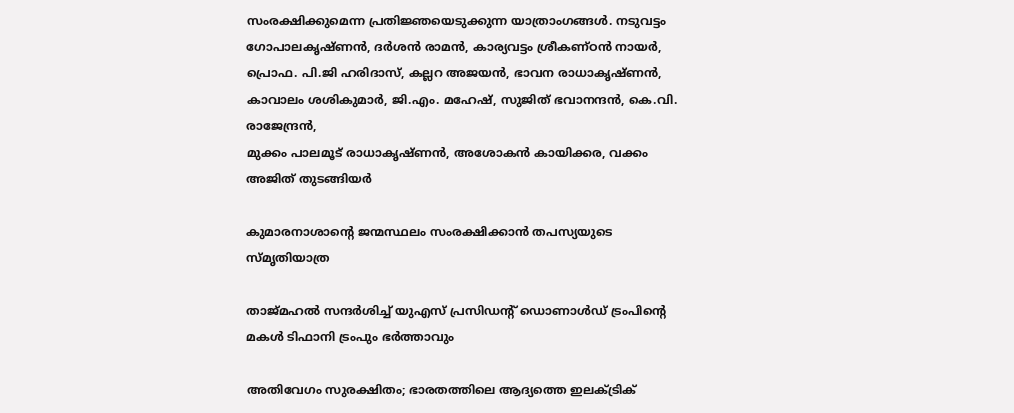സംരക്ഷിക്കുമെന്ന പ്രതിജ്ഞയെടുക്കുന്ന യാത്രാംഗങ്ങള്‍. നടുവട്ടം ഗോപാലകൃഷ്ണന്‍, ദര്‍ശന്‍ രാമന്‍, കാര്യവട്ടം ശ്രീകണ്ഠന്‍ നായര്‍, പ്രൊഫ. പി.ജി ഹരിദാസ്, കല്ലറ അജയന്‍, ഭാവന രാധാകൃഷ്ണന്‍, കാവാലം ശശികുമാര്‍, ജി.എം. മഹേഷ്, സുജിത് ഭവാനന്ദന്‍, കെ.വി. രാജേന്ദ്രന്‍,
മുക്കം പാലമൂട് രാധാകൃഷ്ണന്‍, അശോകന്‍ കായിക്കര, വക്കം അജിത് തുടങ്ങിയര്‍

കുമാരനാശാന്റെ ജന്മസ്ഥലം സംരക്ഷിക്കാന്‍ തപസ്യയുടെ സ്മൃതിയാത്ര

താജ്‌മഹൽ സന്ദർശിച്ച് യുഎസ് പ്രസിഡൻ്റ് ഡൊണാൾഡ് ട്രംപിന്റെ മകൾ ടിഫാനി ട്രംപും ഭർത്താവും

അതിവേഗം സുരക്ഷിതം; ഭാരതത്തിലെ ആദ്യത്തെ ഇലക്ട്രിക്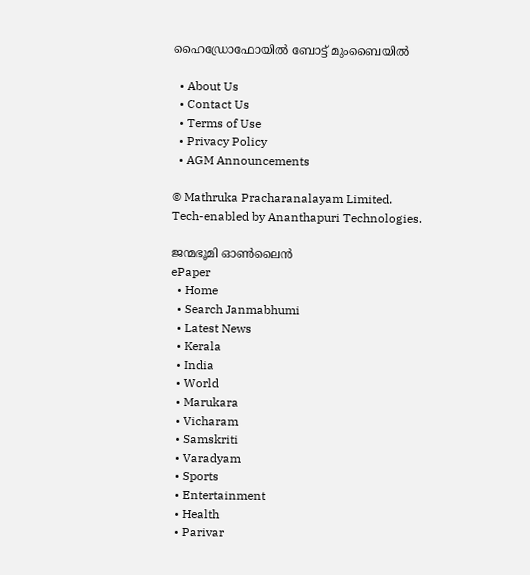ഹൈഡ്രോഫോയില്‍ ബോട്ട് മുംബൈയില്‍

  • About Us
  • Contact Us
  • Terms of Use
  • Privacy Policy
  • AGM Announcements

© Mathruka Pracharanalayam Limited.
Tech-enabled by Ananthapuri Technologies.

ജന്മഭൂമി ഓണ്‍ലൈന്‍
ePaper
  • Home
  • Search Janmabhumi
  • Latest News
  • Kerala
  • India
  • World
  • Marukara
  • Vicharam
  • Samskriti
  • Varadyam
  • Sports
  • Entertainment
  • Health
  • Parivar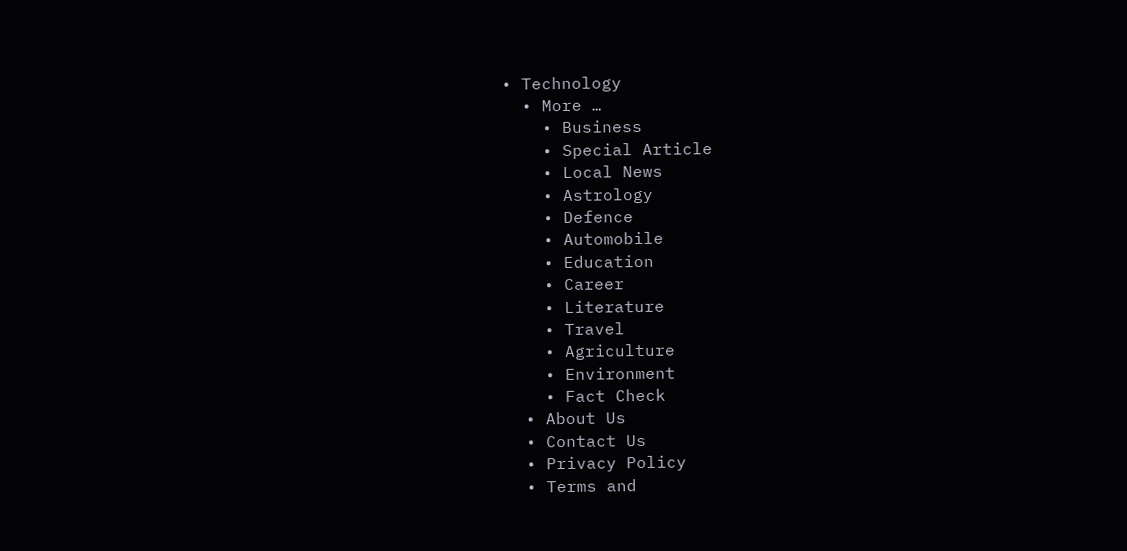• Technology
  • More …
    • Business
    • Special Article
    • Local News
    • Astrology
    • Defence
    • Automobile
    • Education
    • Career
    • Literature
    • Travel
    • Agriculture
    • Environment
    • Fact Check
  • About Us
  • Contact Us
  • Privacy Policy
  • Terms and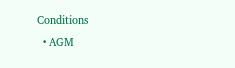Conditions
  • AGM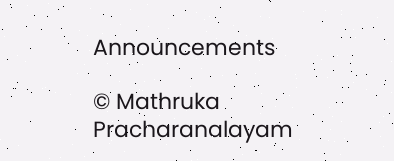Announcements

© Mathruka Pracharanalayam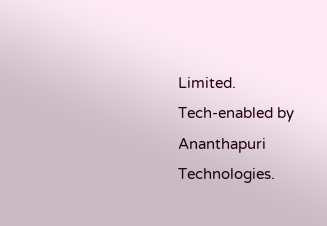Limited.
Tech-enabled by Ananthapuri Technologies.